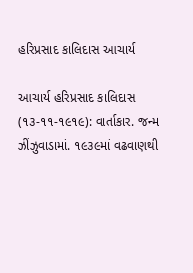હરિપ્રસાદ કાલિદાસ આચાર્ય

આચાર્ય હરિપ્રસાદ કાલિદાસ (૧૩-૧૧-૧૯૧૯): વાર્તાકાર. જન્મ ઝીંઝુવાડામાં. ૧૯૩૯માં વઢવાણથી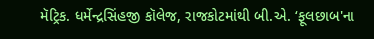મૅટ્રિક. ધર્મેન્દ્રસિંહજી કૉલેજ, રાજકોટમાંથી બી.એ. ‘ફૂલછાબ'ના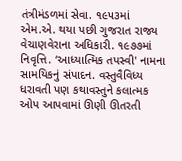તંત્રીમંડળમાં સેવા. ૧૯૫૩માં એમ.એ. થયા પછી ગુજરાત રાજ્ય વેચાણવેરાના અધિકારી. ૧૯૭૭માં નિવૃત્તિ. ‘આધ્યાત્મિક તપસ્વી' નામના સામયિકનું સંપાદન. વસ્તુવૈવિધ્ય ધરાવતી પણ કથાવસ્તુને કલાત્મક ઓપ આપવામાં ઊણી ઊતરતી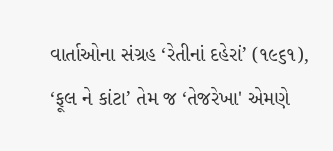વાર્તાઓના સંગ્રહ ‘રેતીનાં દહેરાં’ (૧૯૬૧), ‘ફૂલ ને કાંટા’ તેમ જ ‘તેજરેખા' એમણે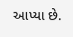આપ્યા છે.